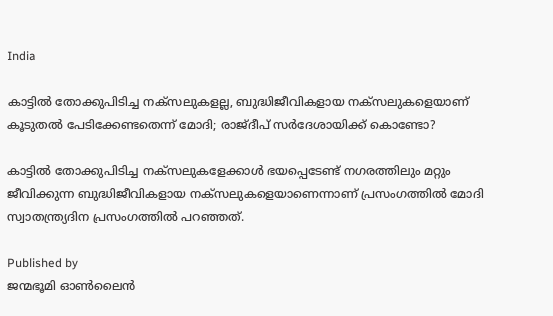India

കാട്ടില്‍ തോക്കുപിടിച്ച നക്സലുകളല്ല, ബുദ്ധിജീവികളായ നക്സലുകളെയാണ് കൂടുതല്‍ പേടിക്കേണ്ടതെന്ന് മോദി; രാജ്ദീപ് സര്‍ദേശായിക്ക് കൊണ്ടോ?

കാട്ടില്‍ തോക്കുപിടിച്ച നക്സലുകളേക്കാള്‍ ഭയപ്പെടേണ്ട് നഗരത്തിലും മറ്റും ജീവിക്കുന്ന ബുദ്ധിജീവികളായ നക്സലുകളെയാണെന്നാണ് പ്രസംഗത്തില്‍ മോദി സ്വാതന്ത്ര്യദിന പ്രസംഗത്തില്‍ പറഞ്ഞത്.

Published by
ജന്മഭൂമി ഓണ്‍ലൈന്‍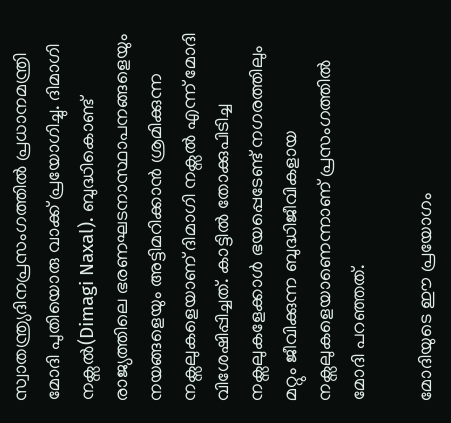സ്വാതന്ത്ര്യദിനപ്രസംഗത്തില്‍ പ്രധാനമന്ത്രി മോദി പുതിയൊരു വാക്ക് പ്രയോഗിച്ചു. ദിമാഗി നക്സല്‍(Dimagi Naxal). ബുദ്ധികൊണ്ട് രാജ്യത്തിലെ ഭരണഘടനാസ്ഥാപനങ്ങളെയും നയങ്ങളെയും അട്ടിമറിക്കാന്‍ ശ്രമിക്കുന്ന നക്സലുകളെയാണ് ദിമാഗി നക്സല്‍ എന്ന് മോദി വിശേഷിപ്പിച്ചത്. കാട്ടില്‍ തോക്കുപിടിച്ച നക്സലുകളേക്കാള്‍ ഭയപ്പെടേണ്ട് നഗരത്തിലും മറ്റും ജീവിക്കുന്ന ബുദ്ധിജീവികളായ നക്സലുകളെയാണെന്നാണ് പ്രസംഗത്തില്‍ മോദി പറഞ്ഞത്.

മോദിയുടെ ഈ പ്രയോഗം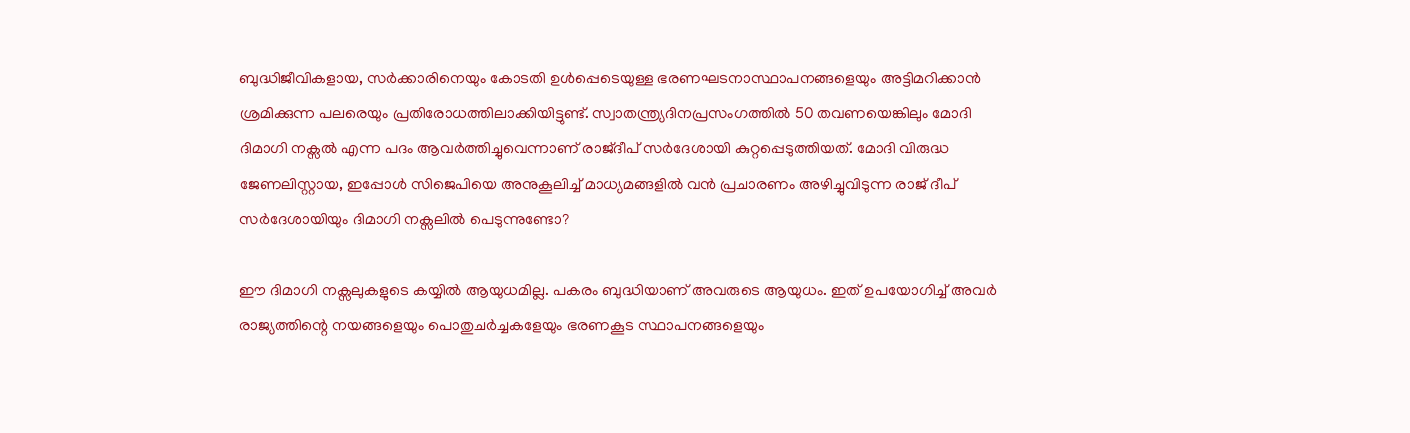ബുദ്ധിജീവികളായ, സര്‍ക്കാരിനെയും കോടതി ഉള്‍പ്പെടെയുള്ള ഭരണഘടനാസ്ഥാപനങ്ങളെയും അട്ടിമറിക്കാന്‍ ശ്രമിക്കുന്ന പലരെയും പ്രതിരോധത്തിലാക്കിയിട്ടുണ്ട്. സ്വാതന്ത്ര്യദിനപ്രസംഗത്തില്‍ 50 തവണയെങ്കിലും മോദി ദിമാഗി നക്സല്‍ എന്ന പദം ആവര്‍ത്തിച്ചുവെന്നാണ് രാജ്ദീപ് സര്‍ദേശായി കുറ്റപ്പെടുത്തിയത്. മോദി വിരുദ്ധ ജേണലിസ്റ്റായ, ഇപ്പോള്‍ സിജെപിയെ അനുകൂലിച്ച് മാധ്യമങ്ങളില്‍ വന്‍ പ്രചാരണം അഴിച്ചുവിടുന്ന രാജ് ദീപ് സര്‍ദേശായിയും ദിമാഗി നക്സലില്‍ പെടുന്നുണ്ടോ?

ഈ ദിമാഗി നക്സലുകളുടെ കയ്യില്‍ ആയുധമില്ല. പകരം ബുദ്ധിയാണ് അവരുടെ ആയുധം. ഇത് ഉപയോഗിച്ച് അവര്‍ രാജ്യത്തിന്റെ നയങ്ങളെയും പൊതുചര്‍ച്ചകളേയും ഭരണകൂട സ്ഥാപനങ്ങളെയും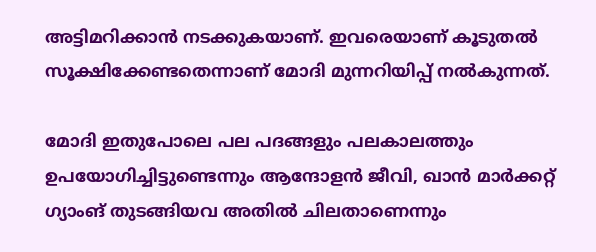അട്ടിമറിക്കാന്‍ നടക്കുകയാണ്. ഇവരെയാണ് കൂടുതല്‍ സൂക്ഷിക്കേണ്ടതെന്നാണ് മോദി മുന്നറിയിപ്പ് നല്‍കുന്നത്.

മോദി ഇതുപോലെ പല പദങ്ങളും പലകാലത്തും ഉപയോഗിച്ചിട്ടുണ്ടെന്നും ആന്ദോളന്‍ ജീവി, ഖാന്‍ മാര്‍ക്കറ്റ് ഗ്യാംങ് തുടങ്ങിയവ അതില്‍ ചിലതാണെന്നും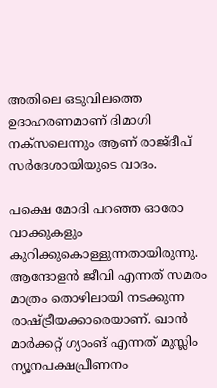അതിലെ ഒടുവിലത്തെ ഉദാഹരണമാണ് ദിമാഗി നക്സലെന്നും ആണ് രാജ്ദീപ് സര്‍ദേശായിയുടെ വാദം.

പക്ഷെ മോദി പറഞ്ഞ ഓരോ വാക്കുകളും കുറിക്കുകൊള്ളുന്നതായിരുന്നു. ആന്ദോളന്‍ ജീവി എന്നത് സമരം മാത്രം തൊഴിലായി നടക്കുന്ന രാഷ്‌ട്രീയക്കാരെയാണ്. ഖാന്‍ മാര്‍ക്കറ്റ് ഗ്യാംങ് എന്നത് മുസ്ലിം ന്യൂനപക്ഷപ്രീണനം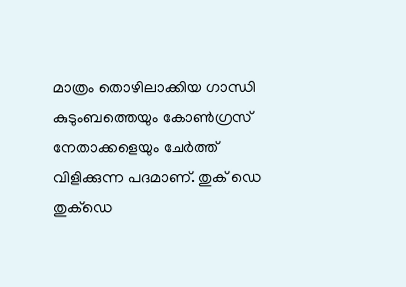മാത്രം തൊഴിലാക്കിയ ഗാന്ധി കുടുംബത്തെയും കോണ്‍ഗ്രസ് നേതാക്കളെയും ചേര്‍ത്ത് വിളിക്കുന്ന പദമാണ്. തുക് ഡെ തുക്ഡെ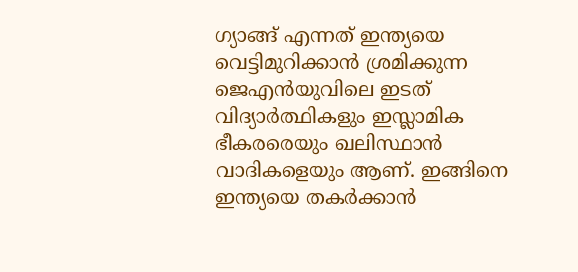ഗ്യാങ്ങ് എന്നത് ഇന്ത്യയെ വെട്ടിമുറിക്കാന്‍ ശ്രമിക്കുന്ന ജെഎന്‍യുവിലെ ഇടത് വിദ്യാര്‍ത്ഥികളും ഇസ്ലാമിക ഭീകരരെയും ഖലിസ്ഥാന്‍ വാദികളെയും ആണ്. ഇങ്ങിനെ ഇന്ത്യയെ തകര്‍ക്കാന്‍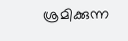ശ്രമിക്കുന്ന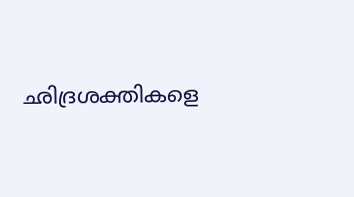ഛിദ്രശക്തികളെ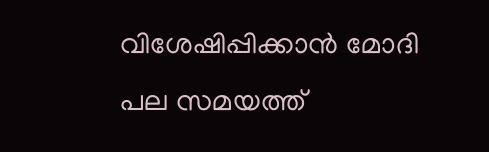വിശേഷിപ്പിക്കാന്‍ മോദി പല സമയത്ത്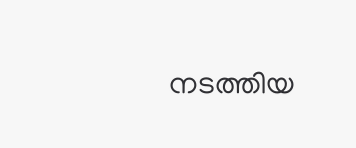നടത്തിയ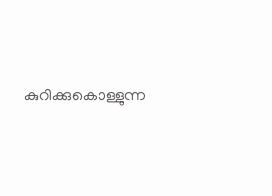കുറിക്കുകൊള്ളുന്ന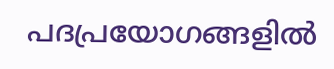പദപ്രയോഗങ്ങളില്‍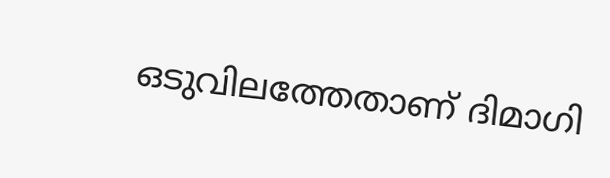ഒടുവിലത്തേതാണ് ദിമാഗി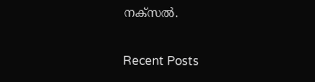നക്സല്‍.

Recent Posts